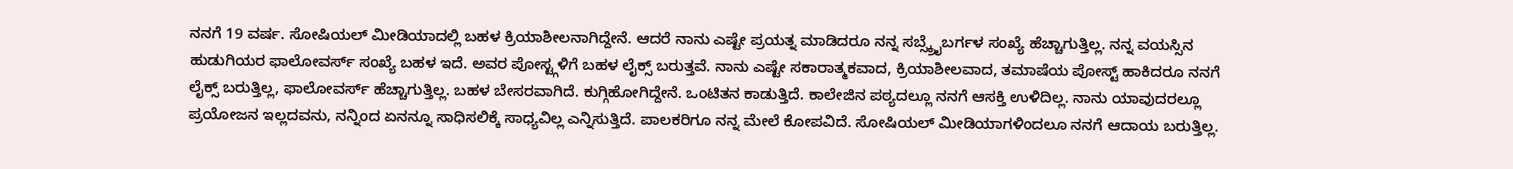ನನಗೆ 19 ವರ್ಷ. ಸೋಷಿಯಲ್ ಮೀಡಿಯಾದಲ್ಲಿ ಬಹಳ ಕ್ರಿಯಾಶೀಲನಾಗಿದ್ದೇನೆ. ಆದರೆ ನಾನು ಎಷ್ಟೇ ಪ್ರಯತ್ನ ಮಾಡಿದರೂ ನನ್ನ ಸಬ್ಸ್ಕ್ರೈಬರ್ಗಳ ಸಂಖ್ಯೆ ಹೆಚ್ಚಾಗುತ್ತಿಲ್ಲ. ನನ್ನ ವಯಸ್ಸಿನ ಹುಡುಗಿಯರ ಫಾಲೋವರ್ಸ್ ಸಂಖ್ಯೆ ಬಹಳ ಇದೆ. ಅವರ ಪೋಸ್ಟ್ಗಳಿಗೆ ಬಹಳ ಲೈಕ್ಸ್ ಬರುತ್ತವೆ. ನಾನು ಎಷ್ಟೇ ಸಕಾರಾತ್ಮಕವಾದ, ಕ್ರಿಯಾಶೀಲವಾದ, ತಮಾಷೆಯ ಪೋಸ್ಟ್ ಹಾಕಿದರೂ ನನಗೆ ಲೈಕ್ಸ್ ಬರುತ್ತಿಲ್ಲ, ಫಾಲೋವರ್ಸ್ ಹೆಚ್ಚಾಗುತ್ತಿಲ್ಲ. ಬಹಳ ಬೇಸರವಾಗಿದೆ. ಕುಗ್ಗಿಹೋಗಿದ್ದೇನೆ. ಒಂಟಿತನ ಕಾಡುತ್ತಿದೆ. ಕಾಲೇಜಿನ ಪಠ್ಯದಲ್ಲೂ ನನಗೆ ಆಸಕ್ತಿ ಉಳಿದಿಲ್ಲ. ನಾನು ಯಾವುದರಲ್ಲೂ ಪ್ರಯೋಜನ ಇಲ್ಲದವನು, ನನ್ನಿಂದ ಏನನ್ನೂ ಸಾಧಿಸಲಿಕ್ಕೆ ಸಾಧ್ಯವಿಲ್ಲ ಎನ್ನಿಸುತ್ತಿದೆ. ಪಾಲಕರಿಗೂ ನನ್ನ ಮೇಲೆ ಕೋಪವಿದೆ. ಸೋಷಿಯಲ್ ಮೀಡಿಯಾಗಳಿಂದಲೂ ನನಗೆ ಆದಾಯ ಬರುತ್ತಿಲ್ಲ.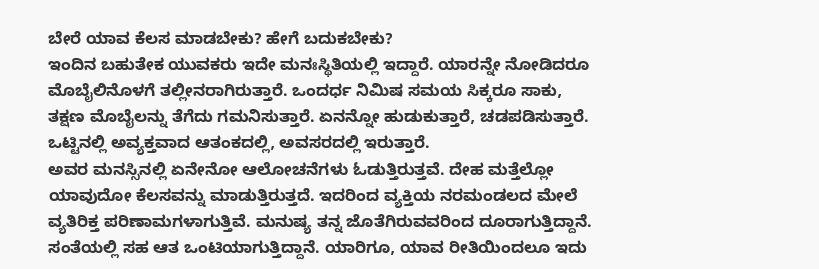ಬೇರೆ ಯಾವ ಕೆಲಸ ಮಾಡಬೇಕು? ಹೇಗೆ ಬದುಕಬೇಕು?
ಇಂದಿನ ಬಹುತೇಕ ಯುವಕರು ಇದೇ ಮನಃಸ್ಥಿತಿಯಲ್ಲಿ ಇದ್ದಾರೆ. ಯಾರನ್ನೇ ನೋಡಿದರೂ ಮೊಬೈಲಿನೊಳಗೆ ತಲ್ಲೀನರಾಗಿರುತ್ತಾರೆ. ಒಂದರ್ಧ ನಿಮಿಷ ಸಮಯ ಸಿಕ್ಕರೂ ಸಾಕು, ತಕ್ಷಣ ಮೊಬೈಲನ್ನು ತೆಗೆದು ಗಮನಿಸುತ್ತಾರೆ. ಏನನ್ನೋ ಹುಡುಕುತ್ತಾರೆ, ಚಡಪಡಿಸುತ್ತಾರೆ. ಒಟ್ಟಿನಲ್ಲಿ ಅವ್ಯಕ್ತವಾದ ಆತಂಕದಲ್ಲಿ, ಅವಸರದಲ್ಲಿ ಇರುತ್ತಾರೆ.
ಅವರ ಮನಸ್ಸಿನಲ್ಲಿ ಏನೇನೋ ಆಲೋಚನೆಗಳು ಓಡುತ್ತಿರುತ್ತವೆ. ದೇಹ ಮತ್ತೆಲ್ಲೋ ಯಾವುದೋ ಕೆಲಸವನ್ನು ಮಾಡುತ್ತಿರುತ್ತದೆ. ಇದರಿಂದ ವ್ಯಕ್ತಿಯ ನರಮಂಡಲದ ಮೇಲೆ ವ್ಯತಿರಿಕ್ತ ಪರಿಣಾಮಗಳಾಗುತ್ತಿವೆ. ಮನುಷ್ಯ ತನ್ನ ಜೊತೆಗಿರುವವರಿಂದ ದೂರಾಗುತ್ತಿದ್ದಾನೆ. ಸಂತೆಯಲ್ಲಿ ಸಹ ಆತ ಒಂಟಿಯಾಗುತ್ತಿದ್ದಾನೆ. ಯಾರಿಗೂ, ಯಾವ ರೀತಿಯಿಂದಲೂ ಇದು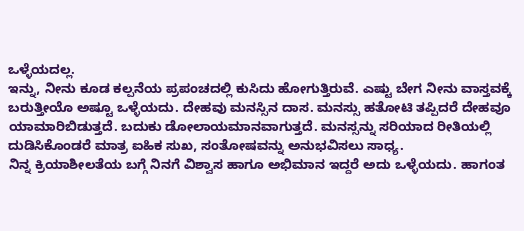ಒಳ್ಳೆಯದಲ್ಲ.
ಇನ್ನು, ನೀನು ಕೂಡ ಕಲ್ಪನೆಯ ಪ್ರಪಂಚದಲ್ಲಿ ಕುಸಿದು ಹೋಗುತ್ತಿರುವೆ. ಎಷ್ಟು ಬೇಗ ನೀನು ವಾಸ್ತವಕ್ಕೆ ಬರುತ್ತೀಯೊ ಅಷ್ಟೂ ಒಳ್ಳೆಯದು. ದೇಹವು ಮನಸ್ಸಿನ ದಾಸ. ಮನಸ್ಸು ಹತೋಟಿ ತಪ್ಪಿದರೆ ದೇಹವೂ ಯಾಮಾರಿಬಿಡುತ್ತದೆ. ಬದುಕು ಡೋಲಾಯಮಾನವಾಗುತ್ತದೆ. ಮನಸ್ಸನ್ನು ಸರಿಯಾದ ರೀತಿಯಲ್ಲಿ ದುಡಿಸಿಕೊಂಡರೆ ಮಾತ್ರ ಐಹಿಕ ಸುಖ, ಸಂತೋಷವನ್ನು ಅನುಭವಿಸಲು ಸಾಧ್ಯ.
ನಿನ್ನ ಕ್ರಿಯಾಶೀಲತೆಯ ಬಗ್ಗೆ ನಿನಗೆ ವಿಶ್ವಾಸ ಹಾಗೂ ಅಭಿಮಾನ ಇದ್ದರೆ ಅದು ಒಳ್ಳೆಯದು. ಹಾಗಂತ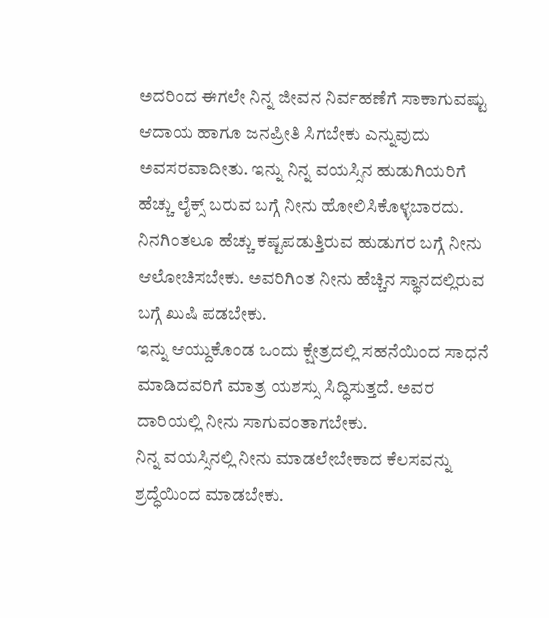ಅದರಿಂದ ಈಗಲೇ ನಿನ್ನ ಜೀವನ ನಿರ್ವಹಣೆಗೆ ಸಾಕಾಗುವಷ್ಟು ಆದಾಯ ಹಾಗೂ ಜನಪ್ರೀತಿ ಸಿಗಬೇಕು ಎನ್ನುವುದು ಅವಸರವಾದೀತು. ಇನ್ನು ನಿನ್ನ ವಯಸ್ಸಿನ ಹುಡುಗಿಯರಿಗೆ ಹೆಚ್ಚು ಲೈಕ್ಸ್ ಬರುವ ಬಗ್ಗೆ ನೀನು ಹೋಲಿಸಿಕೊಳ್ಳಬಾರದು. ನಿನಗಿಂತಲೂ ಹೆಚ್ಚು ಕಷ್ಟಪಡುತ್ತಿರುವ ಹುಡುಗರ ಬಗ್ಗೆ ನೀನು ಆಲೋಚಿಸಬೇಕು. ಅವರಿಗಿಂತ ನೀನು ಹೆಚ್ಚಿನ ಸ್ಥಾನದಲ್ಲಿರುವ ಬಗ್ಗೆ ಖುಷಿ ಪಡಬೇಕು.
ಇನ್ನು ಆಯ್ದುಕೊಂಡ ಒಂದು ಕ್ಷೇತ್ರದಲ್ಲಿ ಸಹನೆಯಿಂದ ಸಾಧನೆ ಮಾಡಿದವರಿಗೆ ಮಾತ್ರ ಯಶಸ್ಸು ಸಿದ್ಧಿಸುತ್ತದೆ. ಅವರ ದಾರಿಯಲ್ಲಿ ನೀನು ಸಾಗುವಂತಾಗಬೇಕು.
ನಿನ್ನ ವಯಸ್ಸಿನಲ್ಲಿ ನೀನು ಮಾಡಲೇಬೇಕಾದ ಕೆಲಸವನ್ನು ಶ್ರದ್ಧೆಯಿಂದ ಮಾಡಬೇಕು.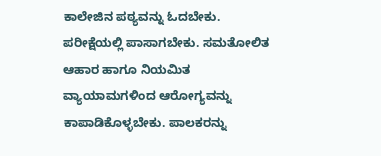ಕಾಲೇಜಿನ ಪಠ್ಯವನ್ನು ಓದಬೇಕು. ಪರೀಕ್ಷೆಯಲ್ಲಿ ಪಾಸಾಗಬೇಕು. ಸಮತೋಲಿತ ಆಹಾರ ಹಾಗೂ ನಿಯಮಿತ ವ್ಯಾಯಾಮಗಳಿಂದ ಆರೋಗ್ಯವನ್ನು ಕಾಪಾಡಿಕೊಳ್ಳಬೇಕು. ಪಾಲಕರನ್ನು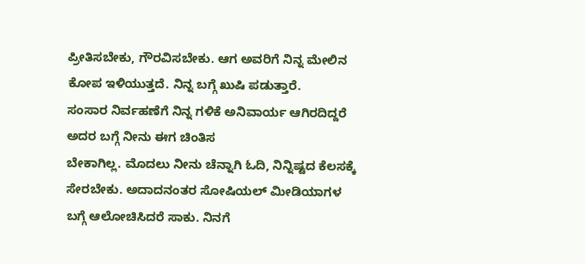ಪ್ರೀತಿಸಬೇಕು, ಗೌರವಿಸಬೇಕು. ಆಗ ಅವರಿಗೆ ನಿನ್ನ ಮೇಲಿನ ಕೋಪ ಇಳಿಯುತ್ತದೆ. ನಿನ್ನ ಬಗ್ಗೆ ಖುಷಿ ಪಡುತ್ತಾರೆ.
ಸಂಸಾರ ನಿರ್ವಹಣೆಗೆ ನಿನ್ನ ಗಳಿಕೆ ಅನಿವಾರ್ಯ ಆಗಿರದಿದ್ದರೆ ಅದರ ಬಗ್ಗೆ ನೀನು ಈಗ ಚಿಂತಿಸ
ಬೇಕಾಗಿಲ್ಲ. ಮೊದಲು ನೀನು ಚೆನ್ನಾಗಿ ಓದಿ, ನಿನ್ನಿಷ್ಟದ ಕೆಲಸಕ್ಕೆ ಸೇರಬೇಕು. ಅದಾದನಂತರ ಸೋಷಿಯಲ್ ಮೀಡಿಯಾಗಳ ಬಗ್ಗೆ ಆಲೋಚಿಸಿದರೆ ಸಾಕು. ನಿನಗೆ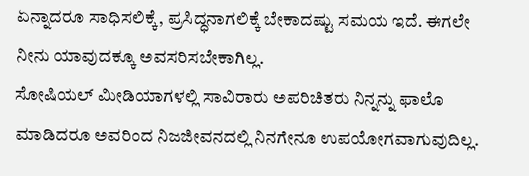ಏನ್ನಾದರೂ ಸಾಧಿಸಲಿಕ್ಕೆ, ಪ್ರಸಿದ್ಧನಾಗಲಿಕ್ಕೆ ಬೇಕಾದಷ್ಟು ಸಮಯ ಇದೆ. ಈಗಲೇ ನೀನು ಯಾವುದಕ್ಕೂ ಅವಸರಿಸಬೇಕಾಗಿಲ್ಲ.
ಸೋಷಿಯಲ್ ಮೀಡಿಯಾಗಳಲ್ಲಿ ಸಾವಿರಾರು ಅಪರಿಚಿತರು ನಿನ್ನನ್ನು ಫಾಲೊ ಮಾಡಿದರೂ ಅವರಿಂದ ನಿಜಜೀವನದಲ್ಲಿ ನಿನಗೇನೂ ಉಪಯೋಗವಾಗುವುದಿಲ್ಲ.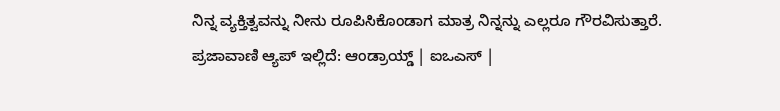ನಿನ್ನ ವ್ಯಕ್ತಿತ್ವವನ್ನು ನೀನು ರೂಪಿಸಿಕೊಂಡಾಗ ಮಾತ್ರ ನಿನ್ನನ್ನು ಎಲ್ಲರೂ ಗೌರವಿಸುತ್ತಾರೆ.
ಪ್ರಜಾವಾಣಿ ಆ್ಯಪ್ ಇಲ್ಲಿದೆ: ಆಂಡ್ರಾಯ್ಡ್ | ಐಒಎಸ್ |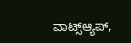ವಾಟ್ಸ್ಆ್ಯಪ್,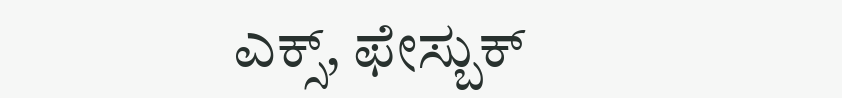ಎಕ್ಸ್, ಫೇಸ್ಬುಕ್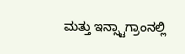ಮತ್ತು ಇನ್ಸ್ಟಾಗ್ರಾಂನಲ್ಲಿ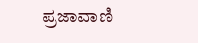ಪ್ರಜಾವಾಣಿ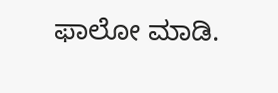ಫಾಲೋ ಮಾಡಿ.